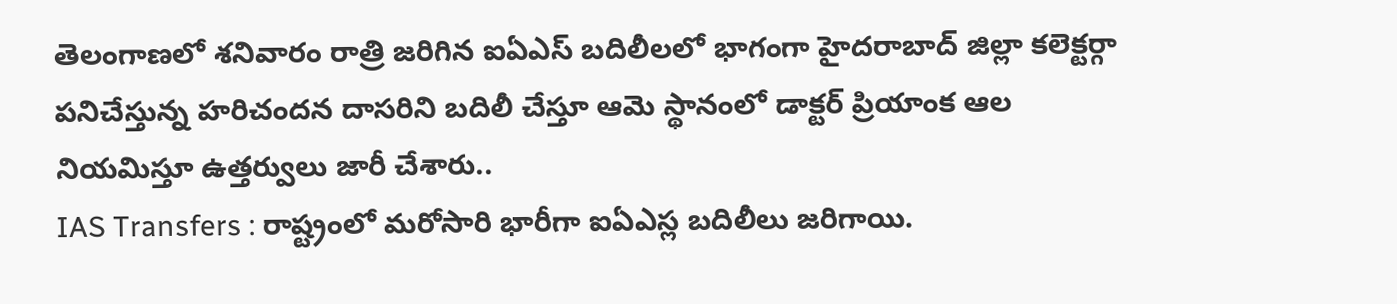తెలంగాణలో శనివారం రాత్రి జరిగిన ఐఏఎస్ బదిలీలలో భాగంగా హైదరాబాద్ జిల్లా కలెక్టర్గా పనిచేస్తున్న హరిచందన దాసరిని బదిలీ చేస్తూ ఆమె స్థానంలో డాక్టర్ ప్రియాంక ఆల నియమిస్తూ ఉత్తర్వులు జారీ చేశారు..
IAS Transfers : రాష్ట్రంలో మరోసారి భారీగా ఐఏఎస్ల బదిలీలు జరిగాయి.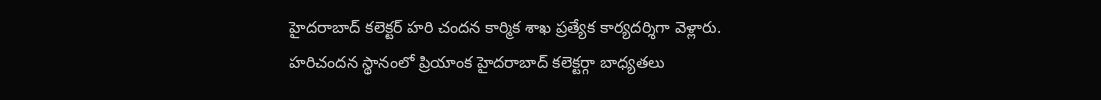హైదరాబాద్ కలెక్టర్ హరి చందన కార్మిక శాఖ ప్రత్యేక కార్యదర్శిగా వెళ్లారు. హరిచందన స్థానంలో ప్రియాంక హైదరాబాద్ కలెక్టర్గా బాధ్యతలు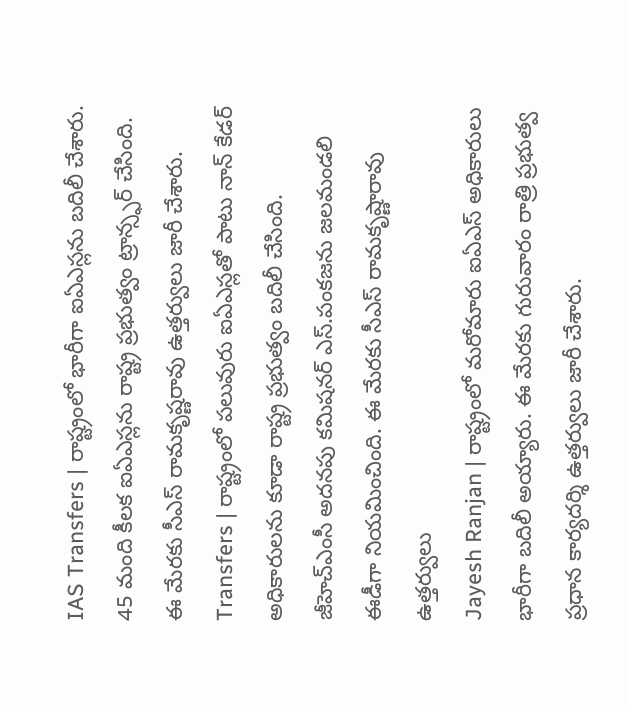IAS Transfers | రాష్ట్రంలో భారీగా ఐఏఎస్లను బదిలీ చేశారు. 45 మంది కీలక ఐఏఎస్లను రాష్ట్ర ప్రభుత్వం ట్రాన్స్ఫర్ చేసింది. ఈ మేరకు సీఎస్ రామకృష్ణరావు ఉత్తర్వులు జారీ చేశారు.
Transfers | రాష్ట్రంలో పలువురు ఐఏఎస్లతో పాటు నాన్ కేడర్ అధికారులను కూడా రాష్ట్ర ప్రభుత్వం బదిలీ చేసింది. జీహెచ్ఎంసీ అదనపు కమిషనర్ ఎస్.పంకజను జలమండలి ఈడీగా నియమించింది. ఈ మేరకు సీఎస్ రామకృష్ణారావు ఉత్తర్వులు
Jayesh Ranjan | రాష్ట్రంలో మరోమారు ఐఏఎస్ అధికారులు భారీగా బదిలీ అయ్యారు. ఈ మేరకు గురువారం రాత్రి ప్రభుత్వ ప్రధాన కార్యదర్శి ఉత్తర్వులు జారీ చేశారు.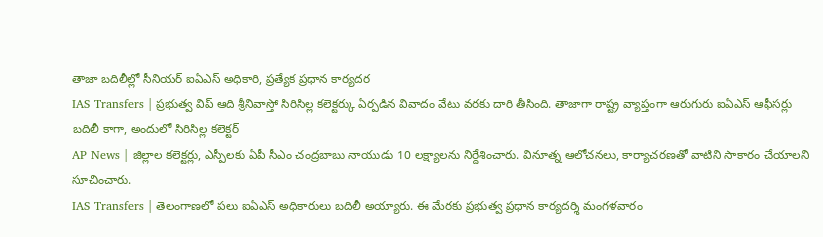తాజా బదిలీల్లో సీనియర్ ఐఏఎస్ అధికారి, ప్రత్యేక ప్రధాన కార్యదర
IAS Transfers | ప్రభుత్వ విప్ ఆది శ్రీనివాస్తో సిరిసిల్ల కలెక్టర్కు ఏర్పడిన వివాదం వేటు వరకు దారి తీసింది. తాజాగా రాష్ట్ర వ్యాప్తంగా ఆరుగురు ఐఏఎస్ ఆఫీసర్లు బదిలీ కాగా, అందులో సిరిసిల్ల కలెక్టర్
AP News | జిల్లాల కలెక్టర్లు, ఎస్పీలకు ఏపీ సీఎం చంద్రబాబు నాయుడు 10 లక్ష్యాలను నిర్దేశించారు. వినూత్న ఆలోచనలు, కార్యాచరణతో వాటిని సాకారం చేయాలని సూచించారు.
IAS Transfers | తెలంగాణలో పలు ఐఏఎస్ అధికారులు బదిలీ అయ్యారు. ఈ మేరకు ప్రభుత్వ ప్రధాన కార్యదర్శి మంగళవారం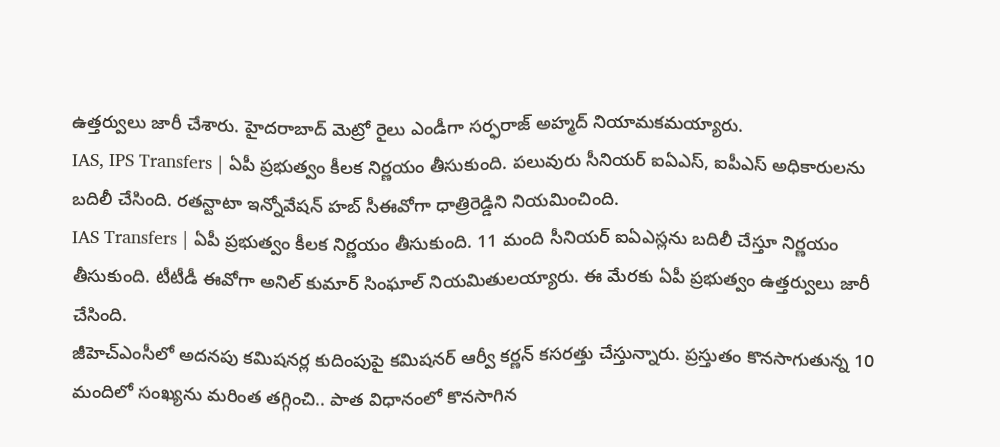ఉత్తర్వులు జారీ చేశారు. హైదరాబాద్ మెట్రో రైలు ఎండీగా సర్ఫరాజ్ అహ్మద్ నియామకమయ్యారు.
IAS, IPS Transfers | ఏపీ ప్రభుత్వం కీలక నిర్ణయం తీసుకుంది. పలువురు సీనియర్ ఐఏఎస్, ఐపీఎస్ అధికారులను బదిలీ చేసింది. రతన్టాటా ఇన్నోవేషన్ హబ్ సీఈవోగా ధాత్రిరెడ్డిని నియమించింది.
IAS Transfers | ఏపీ ప్రభుత్వం కీలక నిర్ణయం తీసుకుంది. 11 మంది సీనియర్ ఐఏఎస్లను బదిలీ చేస్తూ నిర్ణయం తీసుకుంది. టీటీడీ ఈవోగా అనిల్ కుమార్ సింఘాల్ నియమితులయ్యారు. ఈ మేరకు ఏపీ ప్రభుత్వం ఉత్తర్వులు జారీ చేసింది.
జీహెచ్ఎంసీలో అదనపు కమిషనర్ల కుదింపుపై కమిషనర్ ఆర్వీ కర్ణన్ కసరత్తు చేస్తున్నారు. ప్రస్తుతం కొనసాగుతున్న 10 మందిలో సంఖ్యను మరింత తగ్గించి.. పాత విధానంలో కొనసాగిన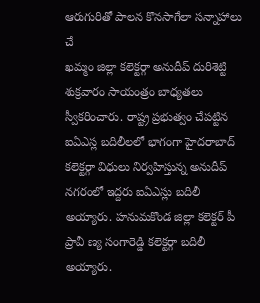ఆరుగురితో పాలన కొనసాగేలా సన్నాహాలు చే
ఖమ్మం జిల్లా కలెక్టర్గా అనుదీప్ దురిశెట్టి శుక్రవారం సాయంత్రం బాధ్యతలు స్వీకరించారు. రాష్ట్ర ప్రభుత్వం చేపట్టిన ఐఏఎస్ల బదిలీలలో భాగంగా హైదరాబాద్ కలెక్టర్గా విధులు నిర్వహిస్తున్న అనుదీప్
నగరంలో ఇద్దరు ఐఏఎస్లు బదిలీ అయ్యారు. హనుమకొండ జిల్లా కలెక్టర్ పీ ప్రావీ ణ్య సంగారెడ్డి కలెక్టర్గా బదిలీ అయ్యారు.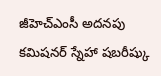జీహెచ్ఎంసీ అదనపు కమిషనర్ స్నేహా షబరీష్కు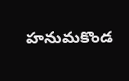హనుమకొండ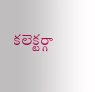కలెక్టర్గా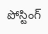పోస్టింగ్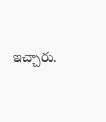ఇచ్చారు.